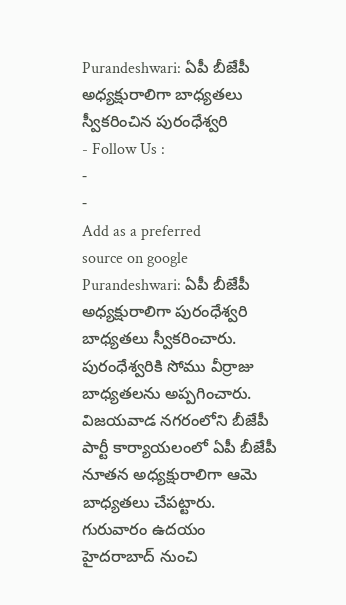Purandeshwari: ఏపీ బీజేపీ అధ్యక్షురాలిగా బాధ్యతలు స్వీకరించిన పురంధేశ్వరి
- Follow Us :
-
-
Add as a preferred
source on google
Purandeshwari: ఏపీ బీజేపీ అధ్యక్షురాలిగా పురంధేశ్వరి బాధ్యతలు స్వీకరించారు. పురంధేశ్వరికి సోము వీర్రాజు బాధ్యతలను అప్పగించారు. విజయవాడ నగరంలోని బీజేపీ పార్టీ కార్యాయలంలో ఏపీ బీజేపీ నూతన అధ్యక్షురాలిగా ఆమె బాధ్యతలు చేపట్టారు. గురువారం ఉదయం హైదరాబాద్ నుంచి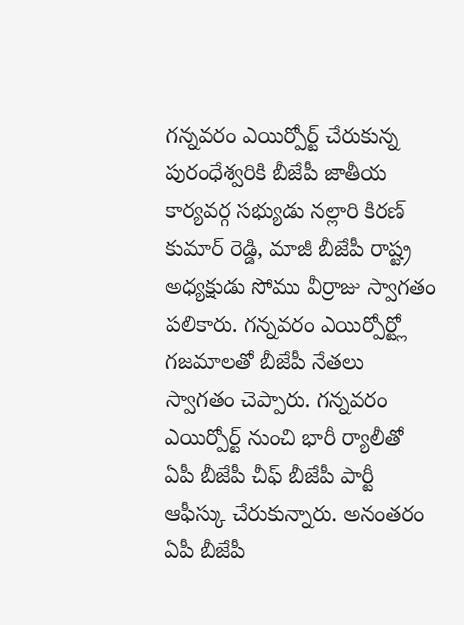గన్నవరం ఎయిర్పోర్ట్ చేరుకున్న పురంధేశ్వరికి బీజేపీ జాతీయ కార్యవర్గ సభ్యుడు నల్లారి కిరణ్ కుమార్ రెడ్డి, మాజీ బీజేపీ రాష్ట్ర అధ్యక్షుడు సోము వీర్రాజు స్వాగతం పలికారు. గన్నవరం ఎయిర్పోర్ట్లో గజమాలతో బీజేపీ నేతలు స్వాగతం చెప్పారు. గన్నవరం ఎయిర్పోర్ట్ నుంచి భారీ ర్యాలీతో ఏపీ బీజేపీ చీఫ్ బీజేపీ పార్టీ ఆఫీస్కు చేరుకున్నారు. అనంతరం ఏపీ బీజేపీ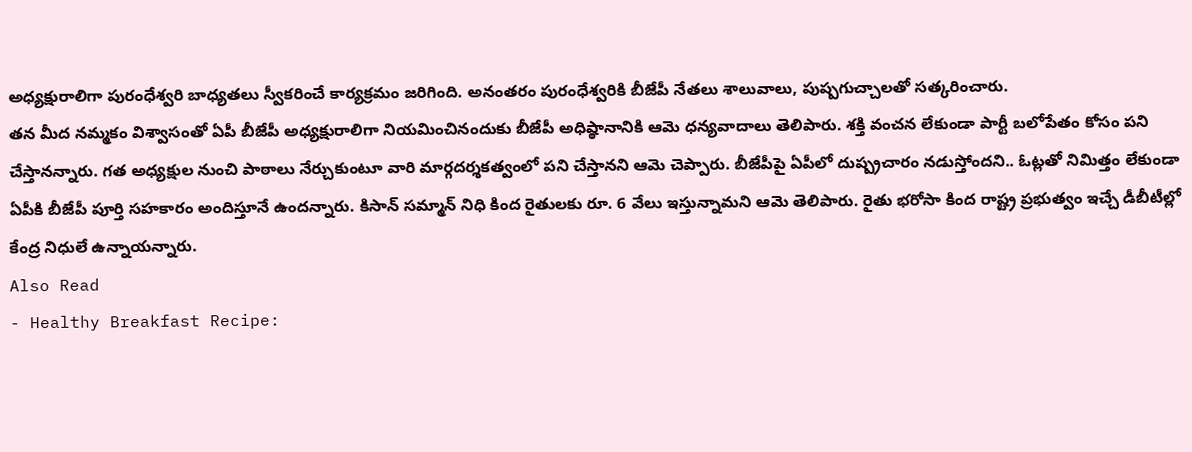అధ్యక్షురాలిగా పురంధేశ్వరి బాధ్యతలు స్వీకరించే కార్యక్రమం జరిగింది. అనంతరం పురంధేశ్వరికి బీజేపీ నేతలు శాలువాలు, పుష్పగుచ్చాలతో సత్కరించారు.
తన మీద నమ్మకం విశ్వాసంతో ఏపీ బీజేపీ అధ్యక్షురాలిగా నియమించినందుకు బీజేపీ అధిష్ఠానానికి ఆమె ధన్యవాదాలు తెలిపారు. శక్తి వంచన లేకుండా పార్టీ బలోపేతం కోసం పని చేస్తానన్నారు. గత అధ్యక్షుల నుంచి పాఠాలు నేర్చుకుంటూ వారి మార్గదర్శకత్వంలో పని చేస్తానని ఆమె చెప్పారు. బీజేపీపై ఏపీలో దుష్ప్రచారం నడుస్తోందని.. ఓట్లతో నిమిత్తం లేకుండా ఏపీకి బీజేపీ పూర్తి సహకారం అందిస్తూనే ఉందన్నారు. కిసాన్ సమ్మాన్ నిధి కింద రైతులకు రూ. 6 వేలు ఇస్తున్నామని ఆమె తెలిపారు. రైతు భరోసా కింద రాష్ట్ర ప్రభుత్వం ఇచ్చే డీబీటీల్లో కేంద్ర నిధులే ఉన్నాయన్నారు.
Also Read
- Healthy Breakfast Recipe: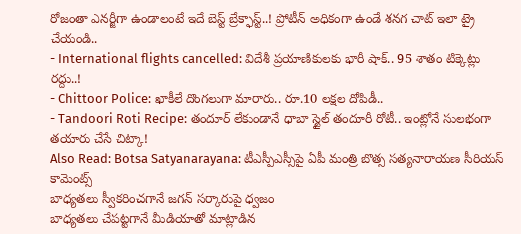రోజంతా ఎనర్జీగా ఉండాలంటే ఇదే బెస్ట్ బ్రేక్ఫాస్ట్..! ప్రోటీన్ అధికంగా ఉండే శనగ చాట్ ఇలా ట్రై చేయండి..
- International flights cancelled: విదేశీ ప్రయాణికులకు భారీ షాక్.. 95 శాతం టిక్కెట్లు రద్దు..!
- Chittoor Police: ఖాకీలే దొంగలుగా మారారు.. రూ.10 లక్షల దోపిడీ..
- Tandoori Roti Recipe: తందూర్ లేకుండానే ధాబా స్టైల్ తందూరీ రోటీ.. ఇంట్లోనే సులభంగా తయారు చేసే చిట్కా!
Also Read: Botsa Satyanarayana: టీఎస్పీఎస్సీపై ఏపీ మంత్రి బొత్స సత్యనారాయణ సీరియస్ కామెంట్స్
బాధ్యతలు స్వీకరించగానే జగన్ సర్కారుపై ధ్వజం
బాధ్యతలు చేపట్టగానే మీడియాతో మాట్లాడిన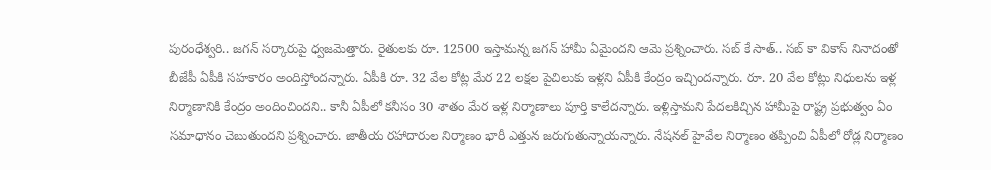పురంధేశ్వరి.. జగన్ సర్కారుపై ధ్వజమెత్తారు. రైతులకు రూ. 12500 ఇస్తామన్న జగన్ హామీ ఏమైందని ఆమె ప్రశ్నించారు. సబ్ కే సాత్.. సబ్ కా వికాస్ నినాదంతో బీజేపీ ఏపీకి సహకారం అందిస్తోందన్నారు. ఏపీకి రూ. 32 వేల కోట్ల మేర 22 లక్షల పైచిలుకు ఇళ్లని ఏపీకి కేంద్రం ఇచ్చిందన్నారు. రూ. 20 వేల కోట్లు నిధులను ఇళ్ల నిర్మాణానికి కేంద్రం అందించిందని.. కానీ ఏపీలో కనీసం 30 శాతం మేర ఇళ్ల నిర్మాణాలు పూర్తి కాలేదన్నారు. ఇళ్లిస్తామని పేదలకిచ్చిన హామీపై రాష్ట్ర ప్రభుత్వం ఏం సమాధానం చెబుతుందని ప్రశ్నించారు. జాతీయ రహాదారుల నిర్మాణం భారీ ఎత్తున జరుగుతున్నాయన్నారు. నేషనల్ హైవేల నిర్మాణం తప్పించి ఏపీలో రోడ్ల నిర్మాణం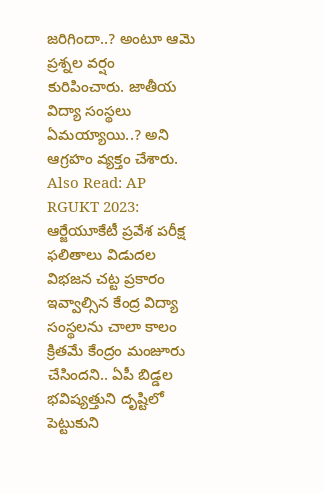జరిగిందా..? అంటూ ఆమె ప్రశ్నల వర్షం కురిపించారు. జాతీయ విద్యా సంస్థలు ఏమయ్యాయి..? అని ఆగ్రహం వ్యక్తం చేశారు.
Also Read: AP RGUKT 2023: ఆర్జేయూకేటీ ప్రవేశ పరీక్ష ఫలితాలు విడుదల
విభజన చట్ట ప్రకారం ఇవ్వాల్సిన కేంద్ర విద్యా సంస్థలను చాలా కాలం క్రితమే కేంద్రం మంజూరు చేసిందని.. ఏపీ బిడ్డల భవిష్యత్తుని దృష్టిలో పెట్టుకుని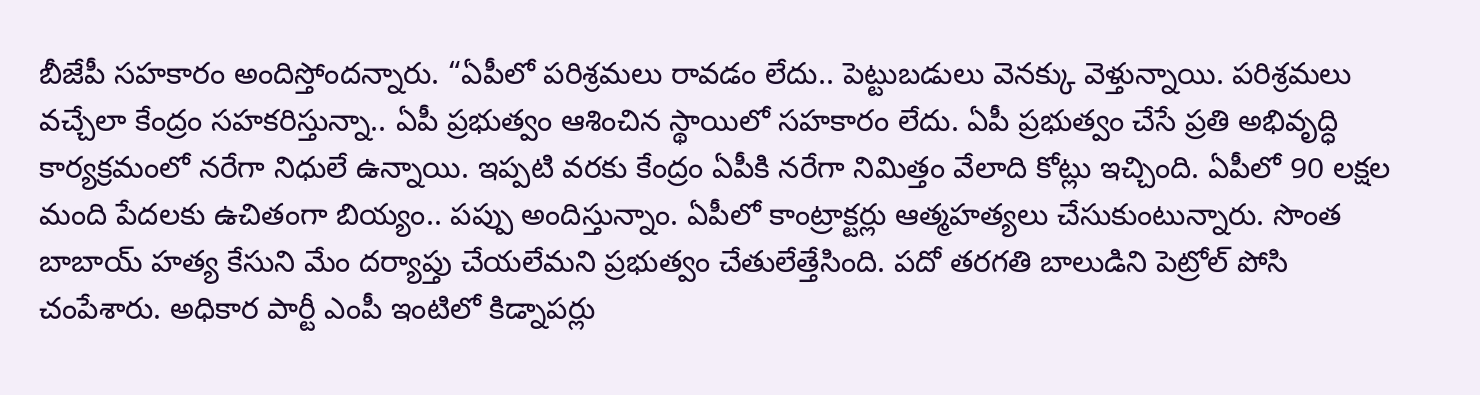బీజేపీ సహకారం అందిస్తోందన్నారు. “ఏపీలో పరిశ్రమలు రావడం లేదు.. పెట్టుబడులు వెనక్కు వెళ్తున్నాయి. పరిశ్రమలు వచ్చేలా కేంద్రం సహకరిస్తున్నా.. ఏపీ ప్రభుత్వం ఆశించిన స్థాయిలో సహకారం లేదు. ఏపీ ప్రభుత్వం చేసే ప్రతి అభివృద్ధి కార్యక్రమంలో నరేగా నిధులే ఉన్నాయి. ఇప్పటి వరకు కేంద్రం ఏపీకి నరేగా నిమిత్తం వేలాది కోట్లు ఇచ్చింది. ఏపీలో 90 లక్షల మంది పేదలకు ఉచితంగా బియ్యం.. పప్పు అందిస్తున్నాం. ఏపీలో కాంట్రాక్టర్లు ఆత్మహత్యలు చేసుకుంటున్నారు. సొంత బాబాయ్ హత్య కేసుని మేం దర్యాప్తు చేయలేమని ప్రభుత్వం చేతులేత్తేసింది. పదో తరగతి బాలుడిని పెట్రోల్ పోసి చంపేశారు. అధికార పార్టీ ఎంపీ ఇంటిలో కిడ్నాపర్లు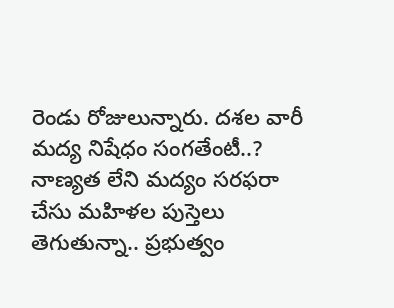రెండు రోజులున్నారు. దశల వారీ మద్య నిషేధం సంగతేంటీ..? నాణ్యత లేని మద్యం సరఫరా చేసు మహిళల పుస్తెలు తెగుతున్నా.. ప్రభుత్వం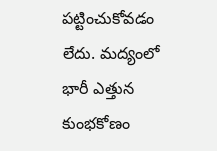పట్టించుకోవడం లేదు. మద్యంలో భారీ ఎత్తున కుంభకోణం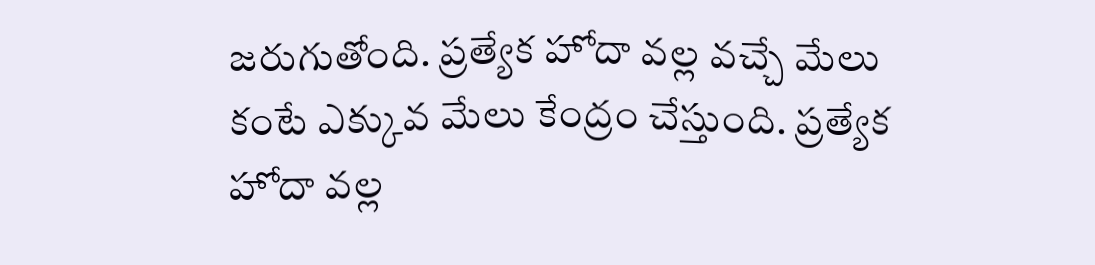జరుగుతోంది. ప్రత్యేక హోదా వల్ల వచ్చే మేలు కంటే ఎక్కువ మేలు కేంద్రం చేస్తుంది. ప్రత్యేక హోదా వల్ల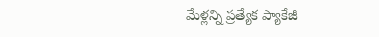మేళ్లన్ని ప్రత్యేక ప్యాకేజీ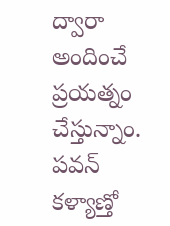ద్వారా అందించే ప్రయత్నం చేస్తున్నాం. పవన్ కళ్యాణ్తో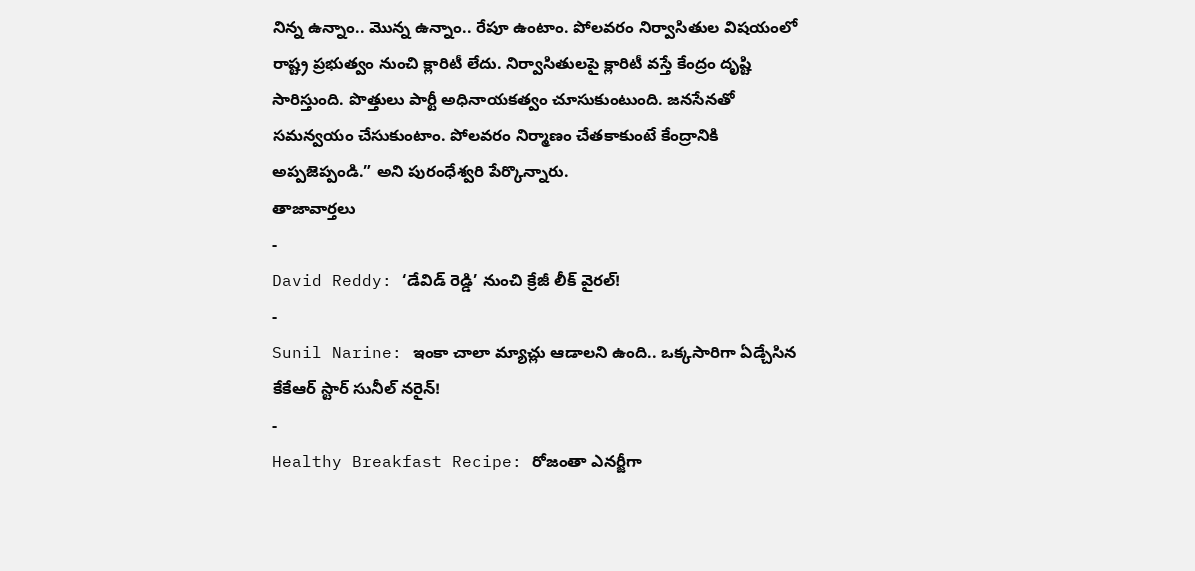నిన్న ఉన్నాం.. మొన్న ఉన్నాం.. రేపూ ఉంటాం. పోలవరం నిర్వాసితుల విషయంలో రాష్ట్ర ప్రభుత్వం నుంచి క్లారిటీ లేదు. నిర్వాసితులపై క్లారిటీ వస్తే కేంద్రం దృష్టి సారిస్తుంది. పొత్తులు పార్టీ అధినాయకత్వం చూసుకుంటుంది. జనసేనతో సమన్వయం చేసుకుంటాం. పోలవరం నిర్మాణం చేతకాకుంటే కేంద్రానికి అప్పజెప్పండి.” అని పురంధేశ్వరి పేర్కొన్నారు.
తాజావార్తలు
-
David Reddy: ‘డేవిడ్ రెడ్డి’ నుంచి క్రేజీ లీక్ వైరల్!
-
Sunil Narine: ఇంకా చాలా మ్యాచ్లు ఆడాలని ఉంది.. ఒక్కసారిగా ఏడ్చేసిన కేకేఆర్ స్టార్ సునీల్ నరైన్!
-
Healthy Breakfast Recipe: రోజంతా ఎనర్జీగా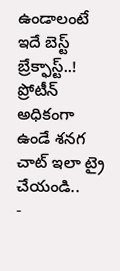ఉండాలంటే ఇదే బెస్ట్ బ్రేక్ఫాస్ట్..! ప్రోటీన్ అధికంగా ఉండే శనగ చాట్ ఇలా ట్రై చేయండి..
-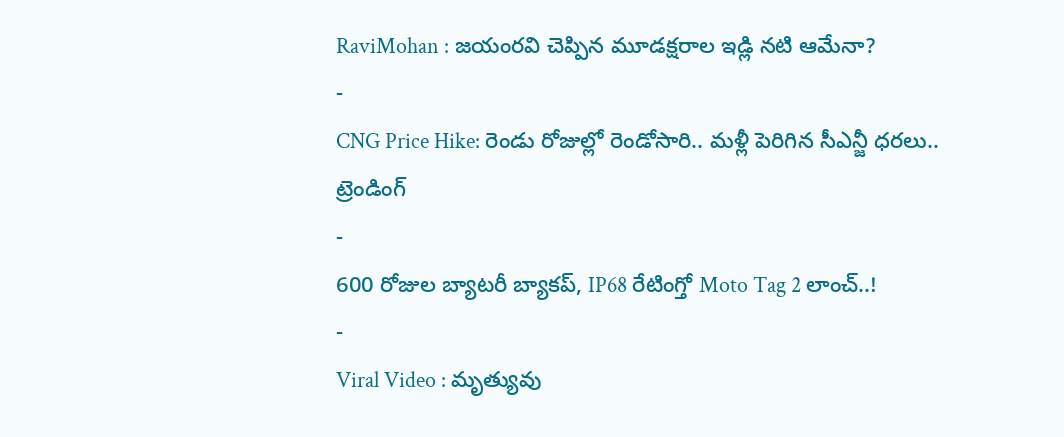RaviMohan : జయంరవి చెప్పిన మూడక్షరాల ఇడ్లి నటి ఆమేనా?
-
CNG Price Hike: రెండు రోజుల్లో రెండోసారి.. మళ్లీ పెరిగిన సీఎన్జీ ధరలు..
ట్రెండింగ్
-
600 రోజుల బ్యాటరీ బ్యాకప్, IP68 రేటింగ్తో Moto Tag 2 లాంచ్..!
-
Viral Video : మృత్యువు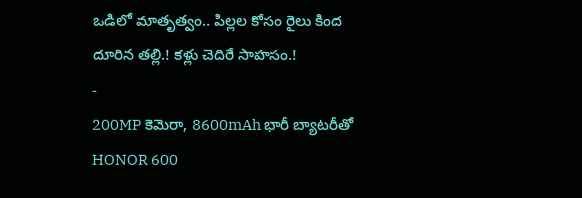ఒడిలో మాతృత్వం.. పిల్లల కోసం రైలు కింద దూరిన తల్లి.! కళ్లు చెదిరే సాహసం.!
-
200MP కెమెరా, 8600mAh భారీ బ్యాటరీతో HONOR 600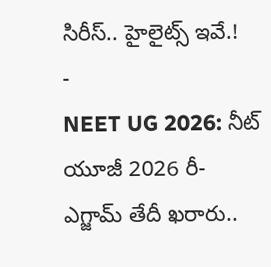సిరీస్.. హైలైట్స్ ఇవే.!
-
NEET UG 2026: నీట్ యూజీ 2026 రీ-ఎగ్జామ్ తేదీ ఖరారు..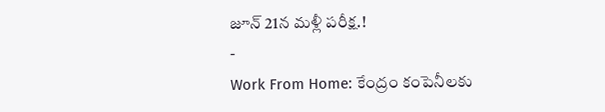జూన్ 21న మళ్లీ పరీక్ష.!
-
Work From Home: కేంద్రం కంపెనీలకు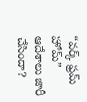“వర్క్ ఫ్రమ్ హోమ్” ఆదేశాలు జారీ చేసిందా?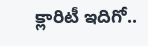క్లారిటీ ఇదిగో..